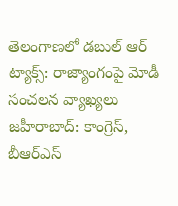తెలంగాణలో డబుల్ ఆర్ ట్యాక్స్: రాజ్యాంగంపై మోడీ సంచలన వ్యాఖ్యలు
జహీరాబాద్: కాంగ్రెస్, బీఆర్ఎస్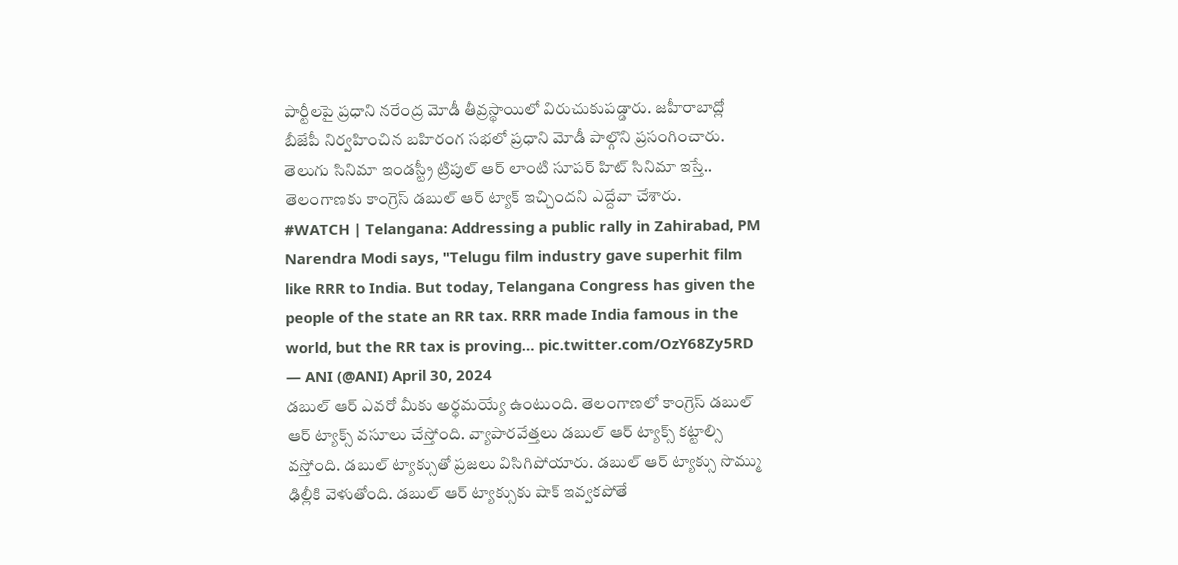పార్టీలపై ప్రధాని నరేంద్ర మోడీ తీవ్రస్థాయిలో విరుచుకుపడ్డారు. జహీరాబాద్లో బీజేపీ నిర్వహించిన బహిరంగ సభలో ప్రధాని మోడీ పాల్గొని ప్రసంగించారు. తెలుగు సినిమా ఇండస్ట్రీ ట్రిపుల్ ఆర్ లాంటి సూపర్ హిట్ సినిమా ఇస్తే.. తెలంగాణకు కాంగ్రెస్ డబుల్ ఆర్ ట్యాక్ ఇచ్చిందని ఎద్దేవా చేశారు.
#WATCH | Telangana: Addressing a public rally in Zahirabad, PM Narendra Modi says, "Telugu film industry gave superhit film like RRR to India. But today, Telangana Congress has given the people of the state an RR tax. RRR made India famous in the world, but the RR tax is proving… pic.twitter.com/OzY68Zy5RD
— ANI (@ANI) April 30, 2024
డబుల్ ఆర్ ఎవరో మీకు అర్థమయ్యే ఉంటుంది. తెలంగాణలో కాంగ్రెస్ డబుల్ ఆర్ ట్యాక్స్ వసూలు చేస్తోంది. వ్యాపారవేత్తలు డబుల్ ఆర్ ట్యాక్స్ కట్టాల్సి వస్తోంది. డబుల్ ట్యాక్సుతో ప్రజలు విసిగిపోయారు. డబుల్ ఆర్ ట్యాక్సు సొమ్ము ఢిల్లీకి వెళుతోంది. డబుల్ ఆర్ ట్యాక్సుకు షాక్ ఇవ్వకపోతే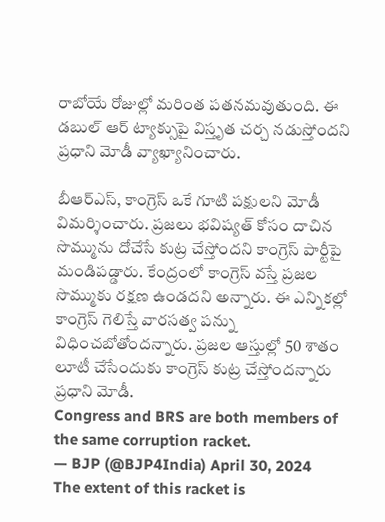రాబోయే రోజుల్లో మరింత పతనమవుతుంది. ఈ డబుల్ ఆర్ ట్యాక్సుపై విస్తృత చర్చ నడుస్తోందని ప్రధాని మోడీ వ్యాఖ్యానించారు.

బీఆర్ఎస్, కాంగ్రెస్ ఒకే గూటి పక్షులని మోడీ విమర్శించారు. ప్రజలు భవిష్యత్ కోసం దాచిన సొమ్మును దోచేసే కుట్ర చేస్తోందని కాంగ్రెస్ పార్టీపై మండిపడ్డారు. కేంద్రంలో కాంగ్రెస్ వస్తే ప్రజల సొమ్ముకు రక్షణ ఉండదని అన్నారు. ఈ ఎన్నికల్లో కాంగ్రెస్ గెలిస్తే వారసత్వ పన్ను విధించబోతోందన్నారు. ప్రజల ఆస్తుల్లో 50 శాతం లూటీ చేసేందుకు కాంగ్రెస్ కుట్ర చేస్తోందన్నారు ప్రధాని మోడీ.
Congress and BRS are both members of the same corruption racket.
— BJP (@BJP4India) April 30, 2024
The extent of this racket is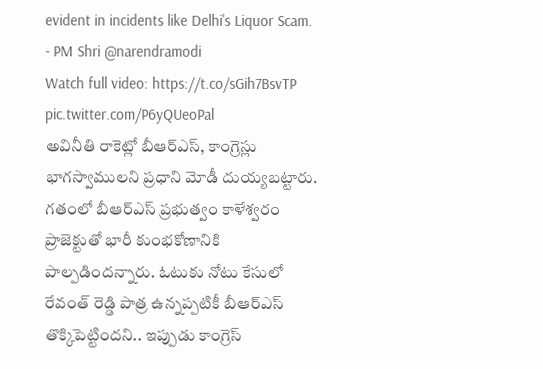evident in incidents like Delhi's Liquor Scam.
- PM Shri @narendramodi
Watch full video: https://t.co/sGih7BsvTP pic.twitter.com/P6yQUeoPal
అవినీతి రాకెట్లో బీఆర్ఎస్, కాంగ్రెస్లు భాగస్వాములని ప్రధాని మోడీ దుయ్యబట్టారు. గతంలో బీఆర్ఎస్ ప్రభుత్వం కాళేశ్వరం ప్రాజెక్టుతో భారీ కుంభకోణానికి పాల్పడిందన్నారు. ఓటుకు నోటు కేసులో రేవంత్ రెడ్డి పాత్ర ఉన్నప్పటికీ బీఆర్ఎస్ తొక్కిపెట్టిందని.. ఇప్పుడు కాంగ్రెస్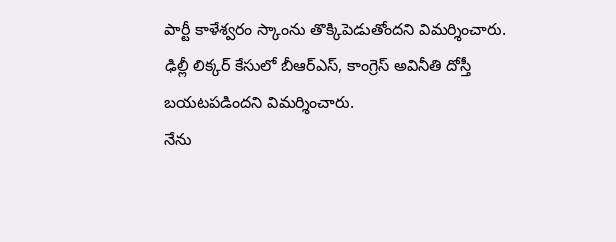పార్టీ కాళేశ్వరం స్కాంను తొక్కిపెడుతోందని విమర్శించారు. ఢిల్లీ లిక్కర్ కేసులో బీఆర్ఎస్, కాంగ్రెస్ అవినీతి దోస్తీ బయటపడిందని విమర్శించారు.
నేను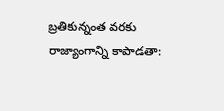బ్రతికున్నంత వరకు రాజ్యాంగాన్ని కాపాడతా: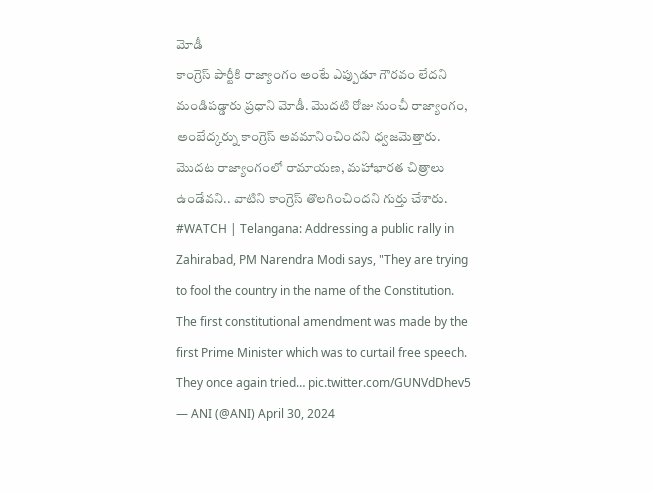మోడీ
కాంగ్రెస్ పార్టీకి రాజ్యాంగం అంటే ఎప్పుడూ గౌరవం లేదని మండిపడ్డారు ప్రధాని మోడీ. మొదటి రోజు నుంచీ రాజ్యాంగం, అంబేద్కర్ను కాంగ్రెస్ అవమానించిందని ధ్వజమెత్తారు. మొదట రాజ్యాంగంలో రామాయణ, మహాభారత చిత్రాలు ఉండేవని.. వాటిని కాంగ్రెస్ తొలగించిందని గుర్తు చేశారు.
#WATCH | Telangana: Addressing a public rally in Zahirabad, PM Narendra Modi says, "They are trying to fool the country in the name of the Constitution. The first constitutional amendment was made by the first Prime Minister which was to curtail free speech. They once again tried… pic.twitter.com/GUNVdDhev5
— ANI (@ANI) April 30, 2024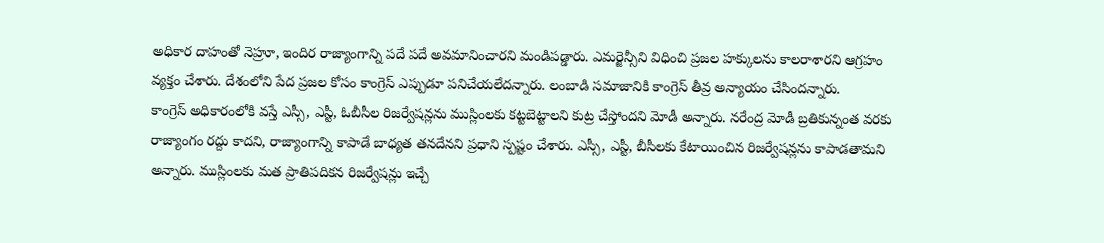అధికార దాహంతో నెహ్రూ, ఇందిర రాజ్యాంగాన్ని పదే పదే అవమానించారని మండిపడ్డారు. ఎమర్జెన్సీని విధించి ప్రజల హక్కులను కాలరాశారని ఆగ్రహం వ్యక్తం చేశారు. దేశంలోని పేద ప్రజల కోసం కాంగ్రెస్ ఎప్పుడూ పనిచేయలేదన్నారు. లంబాడి సమాజానికి కాంగ్రెస్ తీవ్ర అన్యాయం చేసిందన్నారు.
కాంగ్రెస్ అధికారంలోకి వస్తే ఎస్సీ, ఎస్టీ, ఓబీసీల రిజర్వేషన్లను ముస్లింలకు కట్టబెట్టాలని కుట్ర చేస్తోందని మోడీ అన్నారు. నరేంద్ర మోడీ బ్రతికున్నంత వరకు రాజ్యాంగం రద్దు కాదని, రాజ్యాంగాన్ని కాపాడే బాధ్యత తనదేనని ప్రధాని స్పష్టం చేశారు. ఎస్సీ, ఎస్టీ, బీసీలకు కేటాయించిన రిజర్వేషన్లను కాపాడతామని అన్నారు. ముస్లింలకు మత ప్రాతిపదికన రిజర్వేషన్లు ఇచ్చే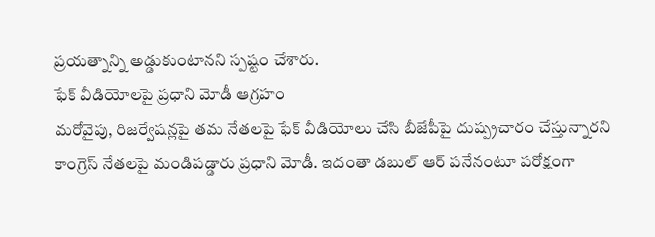ప్రయత్నాన్ని అడ్డుకుంటానని స్పష్టం చేశారు.
ఫేక్ వీడియోలపై ప్రధాని మోడీ ఆగ్రహం
మరోవైపు, రిజర్వేషన్లపై తమ నేతలపై ఫేక్ వీడియోలు చేసి బీజేపీపై దుష్ప్రచారం చేస్తున్నారని కాంగ్రెస్ నేతలపై మండిపడ్డారు ప్రధాని మోడీ. ఇదంతా డబుల్ ఆర్ పనేనంటూ పరోక్షంగా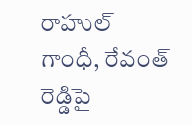రాహుల్ గాంధీ, రేవంత్ రెడ్డిపై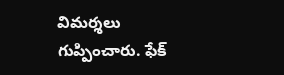విమర్శలు గుప్పించారు. ఫేక్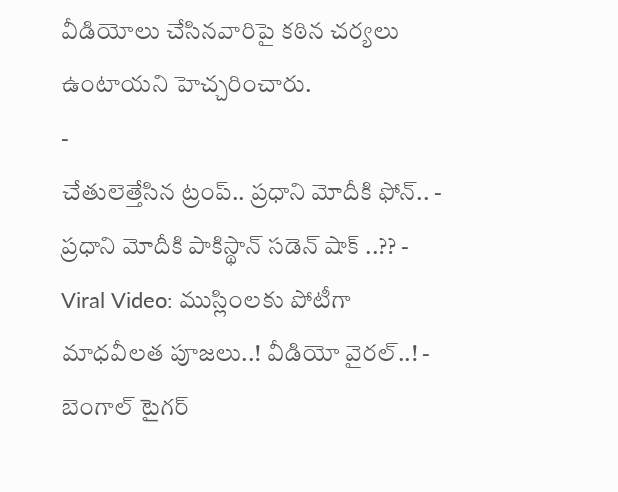వీడియోలు చేసినవారిపై కఠిన చర్యలు ఉంటాయని హెచ్చరించారు.
-
చేతులెత్తేసిన ట్రంప్.. ప్రధాని మోదీకి ఫోన్.. -
ప్రధాని మోదీకి పాకిస్థాన్ సడెన్ షాక్ ..?? -
Viral Video: ముస్లింలకు పోటీగా మాధవీలత పూజలు..! వీడియో వైరల్..! -
బెంగాల్ టైగర్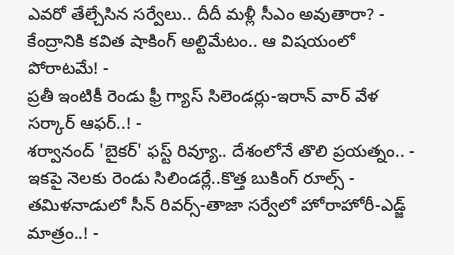ఎవరో తేల్చేసిన సర్వేలు.. దీదీ మళ్లీ సీఎం అవుతారా? -
కేంద్రానికి కవిత షాకింగ్ అల్టిమేటం.. ఆ విషయంలో పోరాటమే! -
ప్రతీ ఇంటికీ రెండు ఫ్రీ గ్యాస్ సిలెండర్లు-ఇరాన్ వార్ వేళ సర్కార్ ఆఫర్..! -
శర్వానంద్ 'బైకర్' ఫస్ట్ రివ్యూ.. దేశంలోనే తొలి ప్రయత్నం.. -
ఇకపై నెలకు రెండు సిలిండర్లే..కొత్త బుకింగ్ రూల్స్ -
తమిళనాడులో సీన్ రివర్స్-తాజా సర్వేలో హోరాహోరీ-ఎడ్జ్ మాత్రం..! -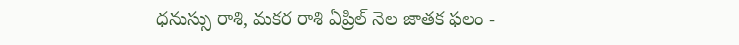ధనుస్సు రాశి, మకర రాశి ఏప్రిల్ నెల జాతక ఫలం -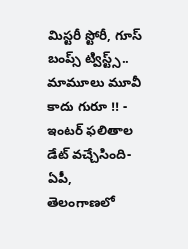మిస్టరీ స్టోరీ, గూస్ బంప్స్ ట్విస్ట్స్.. మామూలు మూవీ కాదు గురూ !! -
ఇంటర్ ఫలితాల డేట్ వచ్చేసింది- ఏపీ, తెలంగాణలో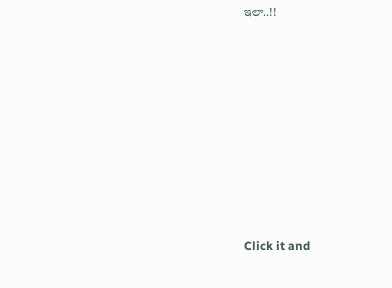ఇలా..!!












Click it and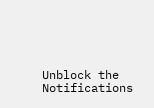Unblock the Notifications